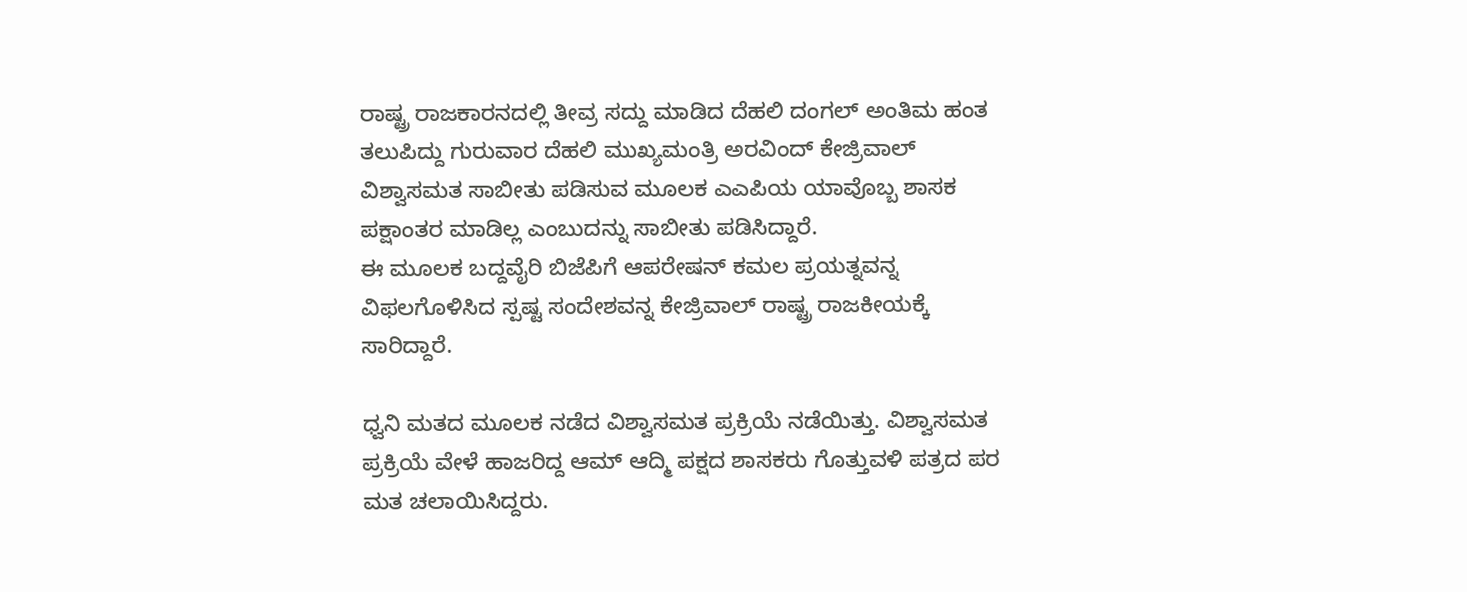ರಾಷ್ಟ್ರ ರಾಜಕಾರನದಲ್ಲಿ ತೀವ್ರ ಸದ್ದು ಮಾಡಿದ ದೆಹಲಿ ದಂಗಲ್ ಅಂತಿಮ ಹಂತ ತಲುಪಿದ್ದು ಗುರುವಾರ ದೆಹಲಿ ಮುಖ್ಯಮಂತ್ರಿ ಅರವಿಂದ್ ಕೇಜ್ರಿವಾಲ್ ವಿಶ್ವಾಸಮತ ಸಾಬೀತು ಪಡಿಸುವ ಮೂಲಕ ಎಎಪಿಯ ಯಾವೊಬ್ಬ ಶಾಸಕ ಪಕ್ಷಾಂತರ ಮಾಡಿಲ್ಲ ಎಂಬುದನ್ನು ಸಾಬೀತು ಪಡಿಸಿದ್ದಾರೆ.
ಈ ಮೂಲಕ ಬದ್ದವೈರಿ ಬಿಜೆಪಿಗೆ ಆಪರೇಷನ್ ಕಮಲ ಪ್ರಯತ್ನವನ್ನ ವಿಫಲಗೊಳಿಸಿದ ಸ್ಪಷ್ಟ ಸಂದೇಶವನ್ನ ಕೇಜ್ರಿವಾಲ್ ರಾಷ್ಟ್ರ ರಾಜಕೀಯಕ್ಕೆ ಸಾರಿದ್ದಾರೆ.

ಧ್ವನಿ ಮತದ ಮೂಲಕ ನಡೆದ ವಿಶ್ವಾಸಮತ ಪ್ರಕ್ರಿಯೆ ನಡೆಯಿತ್ತು. ವಿಶ್ವಾಸಮತ ಪ್ರಕ್ರಿಯೆ ವೇಳೆ ಹಾಜರಿದ್ದ ಆಮ್ ಆದ್ಮಿ ಪಕ್ಷದ ಶಾಸಕರು ಗೊತ್ತುವಳಿ ಪತ್ರದ ಪರ ಮತ ಚಲಾಯಿಸಿದ್ದರು.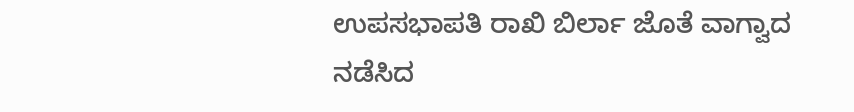ಉಪಸಭಾಪತಿ ರಾಖಿ ಬಿರ್ಲಾ ಜೊತೆ ವಾಗ್ವಾದ ನಡೆಸಿದ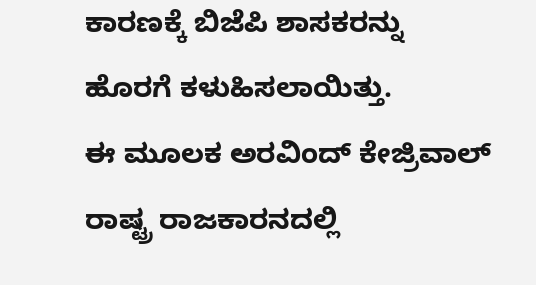ಕಾರಣಕ್ಕೆ ಬಿಜೆಪಿ ಶಾಸಕರನ್ನು ಹೊರಗೆ ಕಳುಹಿಸಲಾಯಿತ್ತು.
ಈ ಮೂಲಕ ಅರವಿಂದ್ ಕೇಜ್ರಿವಾಲ್ ರಾಷ್ಟ್ರ ರಾಜಕಾರನದಲ್ಲಿ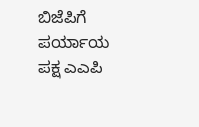ಬಿಜೆಪಿಗೆ ಪರ್ಯಾಯ ಪಕ್ಷ ಎಎಪಿ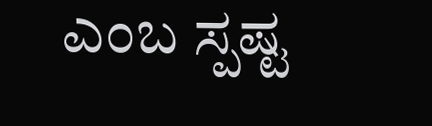ಎಂಬ ಸ್ಪಷ್ಟ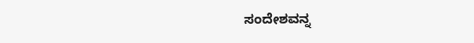ಸಂದೇಶವನ್ನ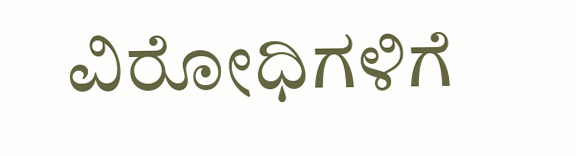ವಿರೋಧಿಗಳಿಗೆ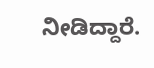ನೀಡಿದ್ದಾರೆ.